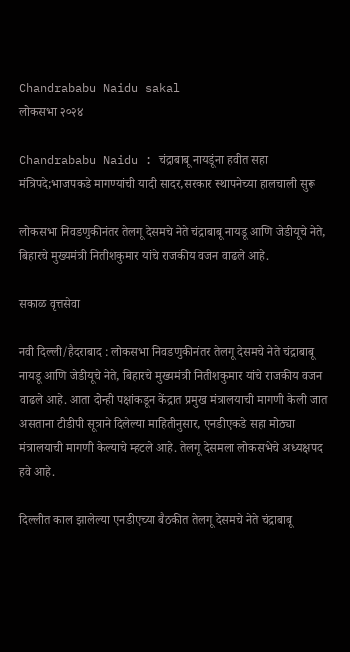Chandrababu Naidu sakal
लोकसभा २०२४

Chandrababu Naidu : चंद्राबाबू नायडूंना हवीत सहा मंत्रिपदे;भाजपकडे मागण्यांची यादी सादर,सरकार स्थापनेच्या हालचाली सुरू

लोकसभा निवडणुकीनंतर तेलगू देसमचे नेते चंद्राबाबू नायडू आणि जेडीयूचे नेते, बिहारचे मुख्यमंत्री नितीशकुमार यांचे राजकीय वजन वाढले आहे.

सकाळ वृत्तसेवा

नवी दिल्ली/हैदराबाद : लोकसभा निवडणुकीनंतर तेलगू देसमचे नेते चंद्राबाबू नायडू आणि जेडीयूचे नेते, बिहारचे मुख्यमंत्री नितीशकुमार यांचे राजकीय वजन वाढले आहे. आता दोन्ही पक्षांकडून केंद्रात प्रमुख मंत्रालयाची मागणी केली जात असताना टीडीपी सूत्राने दिलेल्या माहितीनुसार, एनडीएकडे सहा मोठ्या मंत्रालयाची मागणी केल्याचे म्हटले आहे. तेलगू देसमला लोकसभेचे अध्यक्षपद हवे आहे.

दिल्लीत काल झालेल्या एनडीएच्या बैठकीत तेलगू देसमचे नेते चंद्राबाबू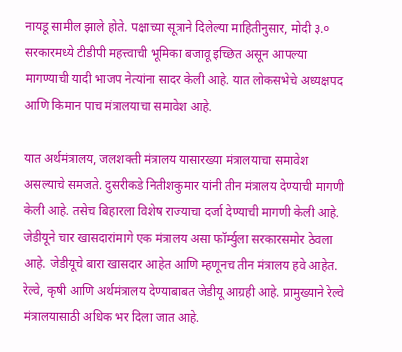नायडू सामील झाले होते. पक्षाच्या सूत्राने दिलेल्या माहितीनुसार, मोदी ३.० सरकारमध्ये टीडीपी महत्त्वाची भूमिका बजावू इच्छित असून आपल्या मागण्याची यादी भाजप नेत्यांना सादर केली आहे. यात लोकसभेचे अध्यक्षपद आणि किमान पाच मंत्रालयाचा समावेश आहे.

यात अर्थमंत्रालय, जलशक्ती मंत्रालय यासारख्या मंत्रालयाचा समावेश असल्याचे समजते. दुसरीकडे नितीशकुमार यांनी तीन मंत्रालय देण्याची मागणी केली आहे. तसेच बिहारला विशेष राज्याचा दर्जा देण्याची मागणी केली आहे. जेडीयूने चार खासदारांमागे एक मंत्रालय असा फॉर्म्युला सरकारसमोर ठेवला आहे. जेडीयूचे बारा खासदार आहेत आणि म्हणूनच तीन मंत्रालय हवे आहेत. रेल्वे, कृषी आणि अर्थमंत्रालय देण्याबाबत जेडीयू आग्रही आहे. प्रामुख्याने रेल्वे मंत्रालयासाठी अधिक भर दिला जात आहे.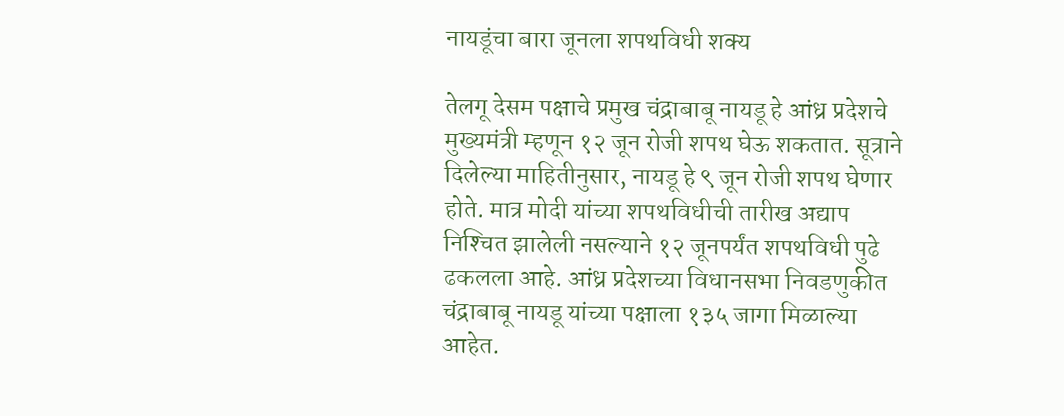नायडूंचा बारा जूनला शपथविधी शक्य

तेलगू देसम पक्षाचे प्रमुख चंद्राबाबू नायडू हे आंध्र प्रदेशचे मुख्यमंत्री म्हणून १२ जून रोजी शपथ घेऊ शकतात. सूत्राने दिलेल्या माहितीनुसार, नायडू हे ९ जून रोजी शपथ घेणार होते. मात्र मोदी यांच्या शपथविधीची तारीख अद्याप निश्‍चित झालेली नसल्याने १२ जूनपर्यंत शपथविधी पुढे ढकलला आहे. आंध्र प्रदेशच्या विधानसभा निवडणुकीत चंद्राबाबू नायडू यांच्या पक्षाला १३५ जागा मिळाल्या आहेत.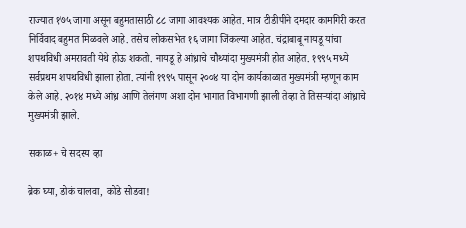राज्यात १७५ जागा असून बहुमतासाठी ८८ जागा आवश्‍यक आहेत. मात्र टीडीपीने दमदार कामगिरी करत निर्विवाद बहुमत मिळवले आहे. तसेच लोकसभेत १६ जागा जिंकल्या आहेत. चंद्राबाबू नायडू यांचा शपथविधी अमरावती येथे होऊ शकतो. नायडू हे आंध्राचे चौथ्यांदा मुख्यमंत्री होत आहेत. १९९५ मध्ये सर्वप्रथम शपथविधी झाला होता. त्यांनी १९९५ पासून २००४ या दोन कार्यकाळात मुख्यमंत्री म्हणून काम केले आहे. २०१४ मध्ये आंध्र आणि तेलंगण अशा दोन भागात विभागणी झाली तेव्हा ते तिसऱ्यांदा आंध्राचे मुख्यमंत्री झाले.

सकाळ+ चे सदस्य व्हा

ब्रेक घ्या, डोकं चालवा, कोडे सोडवा!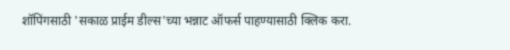शॉपिंगसाठी 'सकाळ प्राईम डील्स'च्या भन्नाट ऑफर्स पाहण्यासाठी क्लिक करा.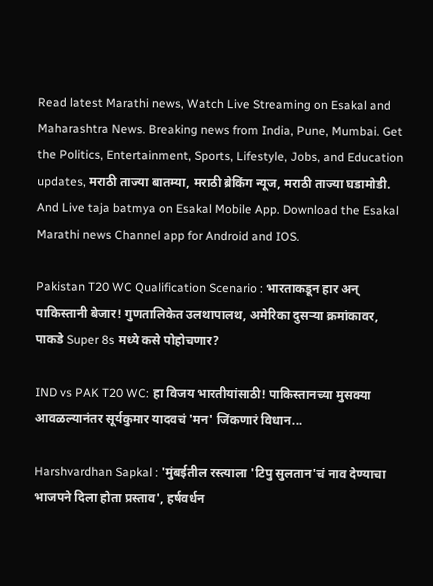Read latest Marathi news, Watch Live Streaming on Esakal and Maharashtra News. Breaking news from India, Pune, Mumbai. Get the Politics, Entertainment, Sports, Lifestyle, Jobs, and Education updates, मराठी ताज्या बातम्या, मराठी ब्रेकिंग न्यूज, मराठी ताज्या घडामोडी. And Live taja batmya on Esakal Mobile App. Download the Esakal Marathi news Channel app for Android and IOS.

Pakistan T20 WC Qualification Scenario : भारताकडून हार अन् पाकिस्तानी बेजार! गुणतालिकेत उलथापालथ, अमेरिका दुसऱ्या क्रमांकावर, पाकडे Super 8s मध्ये कसे पोहोचणार?

IND vs PAK T20 WC: हा विजय भारतीयांसाठी! पाकिस्तानच्या मुसक्या आवळल्यानंतर सूर्यकुमार यादवचं 'मन' जिंकणारं विधान...

Harshvardhan Sapkal : 'मुंबईतील रस्त्याला 'टिपु सुलतान'चं नाव देण्याचा भाजपने दिला होता प्रस्ताव', हर्षवर्धन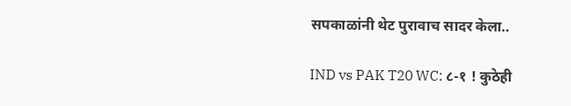सपकाळांनी थेट पुरावाच सादर केला..

IND vs PAK T20 WC: ८-१ ! कुठेही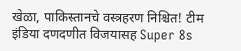खेळा, पाकिस्तानचे वस्त्रहरण निश्चित! टीम इंडिया दणदणीत विजयासह Super 8s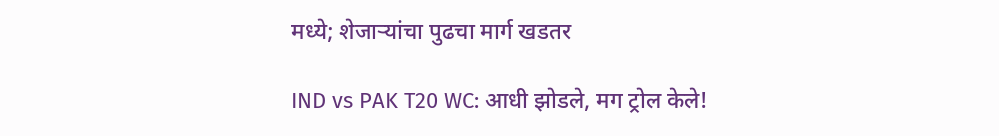मध्ये; शेजाऱ्यांचा पुढचा मार्ग खडतर

IND vs PAK T20 WC: आधी झोडले, मग ट्रोल केले!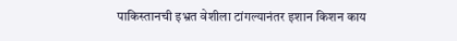पाकिस्तानची इभ्रत वेशीला टांगल्यानंतर इशान किशन काय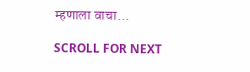म्हणाला वाचा...

SCROLL FOR NEXT